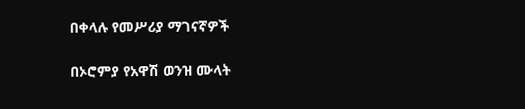በቀላሉ የመሥሪያ ማገናኛዎች

በኦሮምያ የአዋሽ ወንዝ ሙላት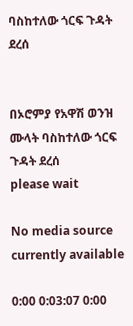ባስከተለው ጎርፍ ጉዳት ደረሰ


በኦሮምያ የአዋሽ ወንዝ ሙላት ባስከተለው ጎርፍ ጉዳት ደረሰ
please wait

No media source currently available

0:00 0:03:07 0:00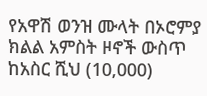የአዋሽ ወንዝ ሙላት በኦሮምያ ክልል አምስት ዞኖች ውስጥ ከአስር ሺህ (10,000)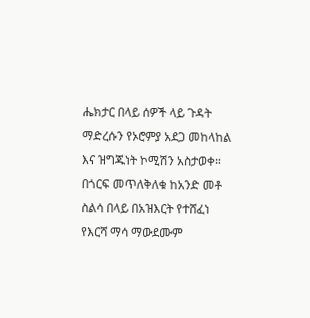ሔክታር በላይ ሰዎች ላይ ጉዳት ማድረሱን የኦሮምያ አደጋ መከላከል እና ዝግጁነት ኮሚሽን አስታወቀ። በጎርፍ መጥለቅለቁ ከአንድ መቶ ስልሳ በላይ በአዝእርት የተሸፈነ የእርሻ ማሳ ማውደሙም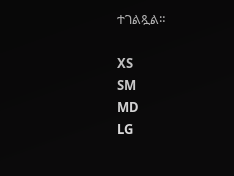ተገልጿል።

XS
SM
MD
LG